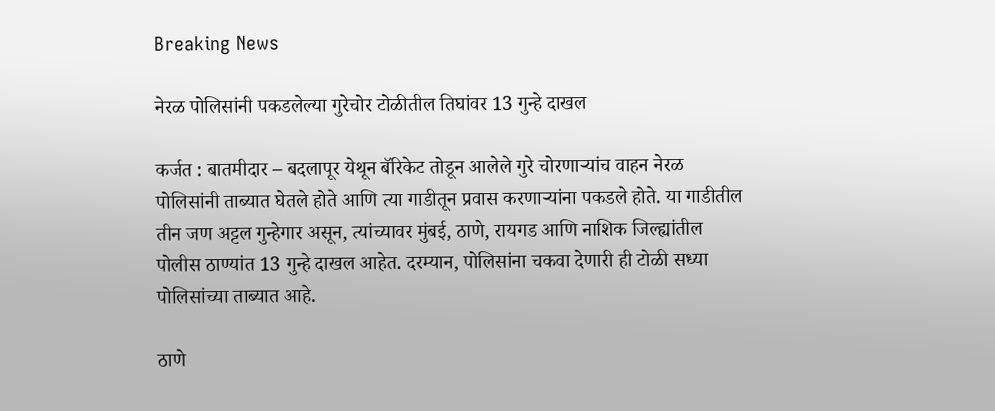Breaking News

नेरळ पोलिसांनी पकडलेल्या गुरेचोर टोळीतील तिघांवर 13 गुन्हे दाखल

कर्जत : बातमीदार – बदलापूर येथून बॅरिकेट तोडून आलेले गुरे चोरणार्‍यांच वाहन नेरळ पोलिसांनी ताब्यात घेतले होते आणि त्या गाडीतून प्रवास करणार्‍यांना पकडले होते. या गाडीतील तीन जण अट्टल गुन्हेगार असून, त्यांच्यावर मुंबई, ठाणे, रायगड आणि नाशिक जिल्ह्यांतील पोलीस ठाण्यांत 13 गुन्हे दाखल आहेत. दरम्यान, पोलिसांना चकवा देणारी ही टोळी सध्या पोलिसांच्या ताब्यात आहे.

ठाणे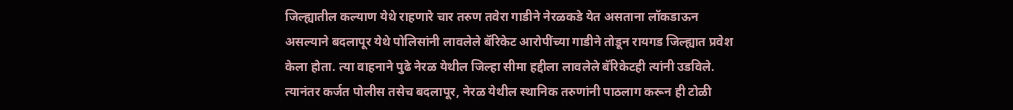जिल्ह्यातील कल्याण येथे राहणारे चार तरुण तवेरा गाडीने नेरळकडे येत असताना लॉकडाऊन असल्याने बदलापूर येथे पोलिसांनी लावलेले बॅरिकेट आरोपींच्या गाडीने तोडून रायगड जिल्ह्यात प्रवेश केला होता. त्या वाहनाने पुढे नेरळ येथील जिल्हा सीमा हद्दीला लावलेले बॅरिकेटही त्यांनी उडविले. त्यानंतर कर्जत पोलीस तसेच बदलापूर, नेरळ येथील स्थानिक तरुणांनी पाठलाग करून ही टोळी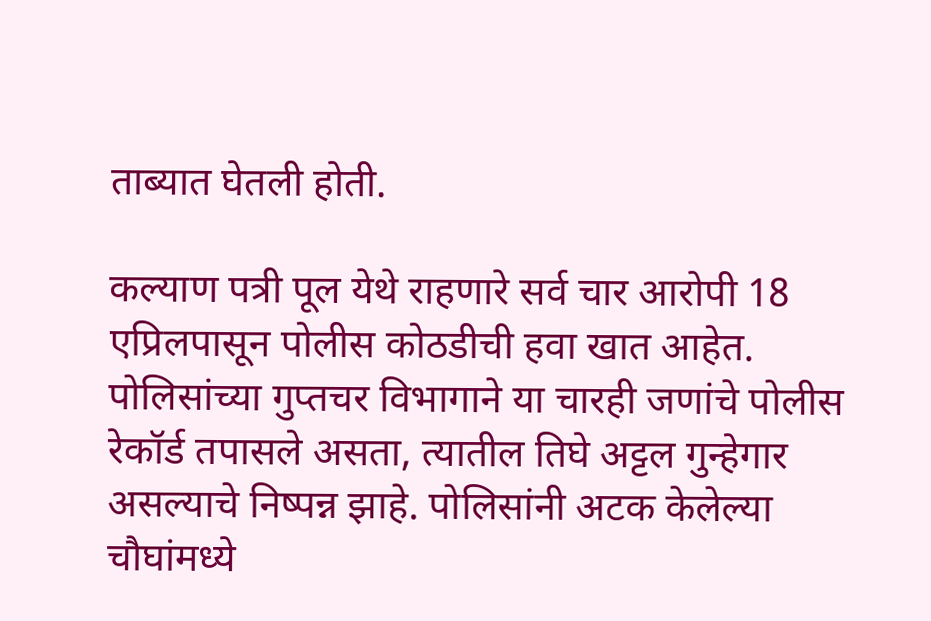ताब्यात घेतली होती.

कल्याण पत्री पूल येथे राहणारे सर्व चार आरोपी 18 एप्रिलपासून पोलीस कोठडीची हवा खात आहेत. पोलिसांच्या गुप्तचर विभागाने या चारही जणांचे पोलीस रेकॉर्ड तपासले असता, त्यातील तिघे अट्टल गुन्हेगार असल्याचे निष्पन्न झाहे. पोलिसांनी अटक केलेल्या चौघांमध्ये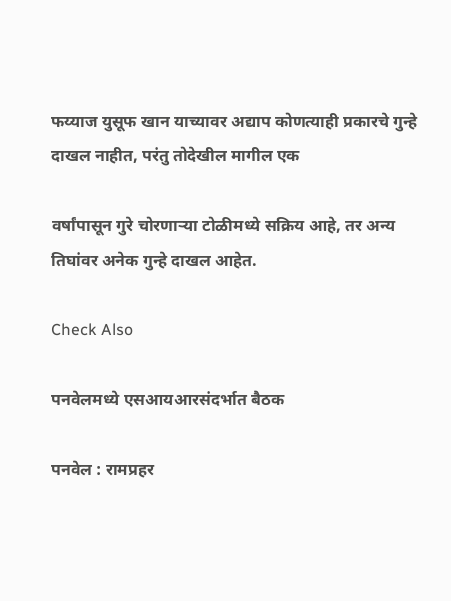फय्याज युसूफ खान याच्यावर अद्याप कोणत्याही प्रकारचे गुन्हे दाखल नाहीत, परंतु तोदेखील मागील एक

वर्षांपासून गुरे चोरणार्‍या टोळीमध्ये सक्रिय आहे, तर अन्य तिघांवर अनेक गुन्हे दाखल आहेत.

Check Also

पनवेलमध्ये एसआयआरसंदर्भात बैठक

पनवेल : रामप्रहर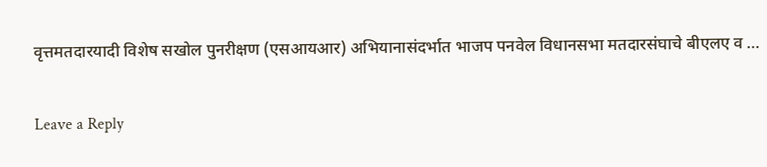वृत्तमतदारयादी विशेष सखोल पुनरीक्षण (एसआयआर) अभियानासंदर्भात भाजप पनवेल विधानसभा मतदारसंघाचे बीएलए व …

Leave a Reply